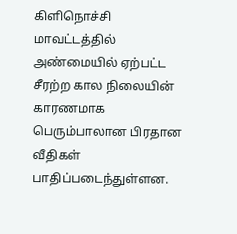கிளிநொச்சி மாவட்டத்தில் அண்மையில் ஏற்பட்ட சீரற்ற கால நிலையின் காரணமாக பெரும்பாலான பிரதான வீதிகள் பாதிப்படைந்துள்ளன.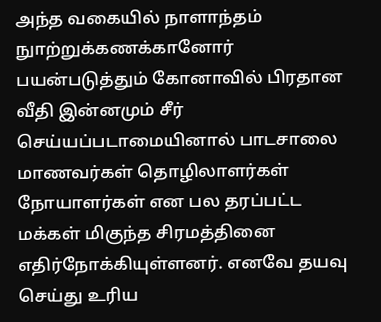அந்த வகையில் நாளாந்தம் நுாற்றுக்கணக்கானோர் பயன்படுத்தும் கோனாவில் பிரதான வீதி இன்னமும் சீர் செய்யப்படாமையினால் பாடசாலை மாணவர்கள் தொழிலாளர்கள் நோயாளர்கள் என பல தரப்பட்ட மக்கள் மிகுந்த சிரமத்தினை எதிர்நோக்கியுள்ளனர். எனவே தயவு செய்து உரிய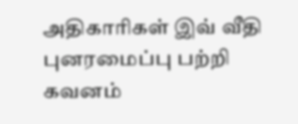அதிகாரிகள் இவ் வீதி புனரமைப்பு பற்றி கவனம்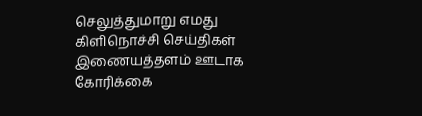செலுத்துமாறு எமது கிளிநொச்சி செய்திகள் இணையத்தளம் ஊடாக கோரிக்கை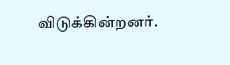விடுக்கின்றனர்.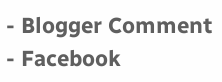- Blogger Comment
- Facebook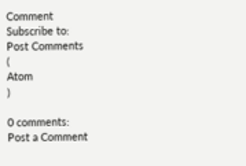Comment
Subscribe to:
Post Comments
(
Atom
)

0 comments:
Post a Comment